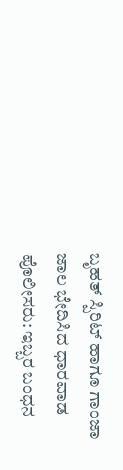ಬೃಹತ್ ಸ್ಪಿರಿಟ್ ಹಾಗೂ ಗಾಂಜಾ ಜಾಲ ಭೇದಿಸಿದ ಧಾರವಾಡ ಪೊಲೀಸರು: ಇಬ್ಬರ ಬಂಧನ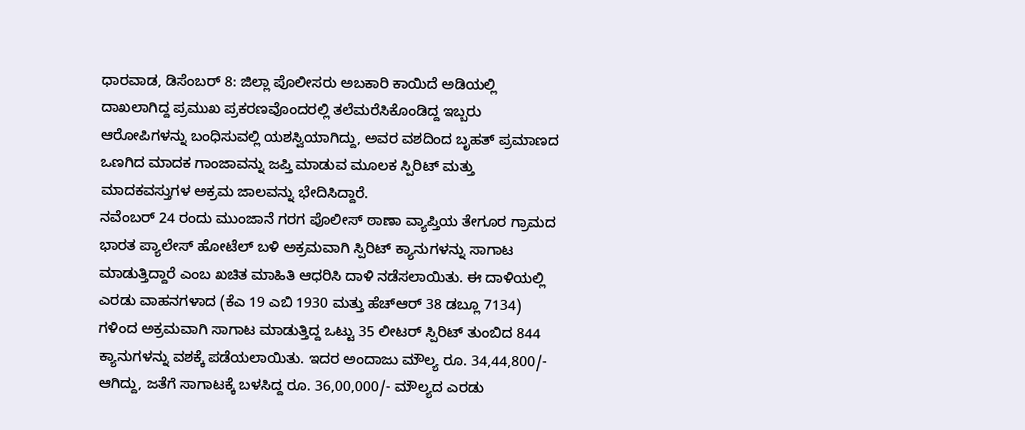ಧಾರವಾಡ, ಡಿಸೆಂಬರ್ 8: ಜಿಲ್ಲಾ ಪೊಲೀಸರು ಅಬಕಾರಿ ಕಾಯಿದೆ ಅಡಿಯಲ್ಲಿ ದಾಖಲಾಗಿದ್ದ ಪ್ರಮುಖ ಪ್ರಕರಣವೊಂದರಲ್ಲಿ ತಲೆಮರೆಸಿಕೊಂಡಿದ್ದ ಇಬ್ಬರು ಆರೋಪಿಗಳನ್ನು ಬಂಧಿಸುವಲ್ಲಿ ಯಶಸ್ವಿಯಾಗಿದ್ದು, ಅವರ ವಶದಿಂದ ಬೃಹತ್ ಪ್ರಮಾಣದ ಒಣಗಿದ ಮಾದಕ ಗಾಂಜಾವನ್ನು ಜಪ್ತಿ ಮಾಡುವ ಮೂಲಕ ಸ್ಪಿರಿಟ್ ಮತ್ತು ಮಾದಕವಸ್ತುಗಳ ಅಕ್ರಮ ಜಾಲವನ್ನು ಭೇದಿಸಿದ್ದಾರೆ.
ನವೆಂಬರ್ 24 ರಂದು ಮುಂಜಾನೆ ಗರಗ ಪೊಲೀಸ್ ಠಾಣಾ ವ್ಯಾಪ್ತಿಯ ತೇಗೂರ ಗ್ರಾಮದ ಭಾರತ ಪ್ಯಾಲೇಸ್ ಹೋಟೆಲ್ ಬಳಿ ಅಕ್ರಮವಾಗಿ ಸ್ಪಿರಿಟ್ ಕ್ಯಾನುಗಳನ್ನು ಸಾಗಾಟ ಮಾಡುತ್ತಿದ್ದಾರೆ ಎಂಬ ಖಚಿತ ಮಾಹಿತಿ ಆಧರಿಸಿ ದಾಳಿ ನಡೆಸಲಾಯಿತು. ಈ ದಾಳಿಯಲ್ಲಿ ಎರಡು ವಾಹನಗಳಾದ (ಕೆಎ 19 ಎಬಿ 1930 ಮತ್ತು ಹೆಚ್ಆರ್ 38 ಡಬ್ಲೂ 7134) ಗಳಿಂದ ಅಕ್ರಮವಾಗಿ ಸಾಗಾಟ ಮಾಡುತ್ತಿದ್ದ ಒಟ್ಟು 35 ಲೀಟರ್ ಸ್ಪಿರಿಟ್ ತುಂಬಿದ 844 ಕ್ಯಾನುಗಳನ್ನು ವಶಕ್ಕೆ ಪಡೆಯಲಾಯಿತು. ಇದರ ಅಂದಾಜು ಮೌಲ್ಯ ರೂ. 34,44,800/- ಆಗಿದ್ದು, ಜತೆಗೆ ಸಾಗಾಟಕ್ಕೆ ಬಳಸಿದ್ದ ರೂ. 36,00,000/- ಮೌಲ್ಯದ ಎರಡು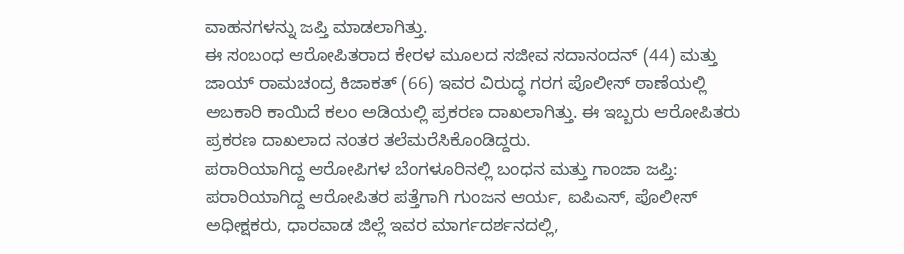ವಾಹನಗಳನ್ನು ಜಪ್ತಿ ಮಾಡಲಾಗಿತ್ತು.
ಈ ಸಂಬಂಧ ಆರೋಪಿತರಾದ ಕೇರಳ ಮೂಲದ ಸಜೀವ ಸದಾನಂದನ್ (44) ಮತ್ತು ಜಾಯ್ ರಾಮಚಂದ್ರ ಕಿಜಾಕತ್ (66) ಇವರ ವಿರುದ್ಧ ಗರಗ ಪೊಲೀಸ್ ಠಾಣೆಯಲ್ಲಿ ಅಬಕಾರಿ ಕಾಯಿದೆ ಕಲಂ ಅಡಿಯಲ್ಲಿ ಪ್ರಕರಣ ದಾಖಲಾಗಿತ್ತು. ಈ ಇಬ್ಬರು ಆರೋಪಿತರು ಪ್ರಕರಣ ದಾಖಲಾದ ನಂತರ ತಲೆಮರೆಸಿಕೊಂಡಿದ್ದರು.
ಪರಾರಿಯಾಗಿದ್ದ ಆರೋಪಿಗಳ ಬೆಂಗಳೂರಿನಲ್ಲಿ ಬಂಧನ ಮತ್ತು ಗಾಂಜಾ ಜಪ್ತಿ:
ಪರಾರಿಯಾಗಿದ್ದ ಆರೋಪಿತರ ಪತ್ತೆಗಾಗಿ ಗುಂಜನ ಆರ್ಯ, ಐಪಿಎಸ್, ಪೊಲೀಸ್ ಅಧೀಕ್ಷಕರು, ಧಾರವಾಡ ಜಿಲ್ಲೆ ಇವರ ಮಾರ್ಗದರ್ಶನದಲ್ಲಿ,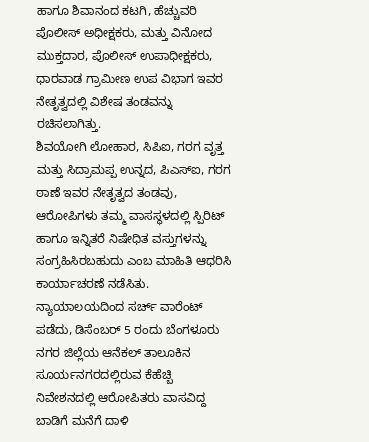ಹಾಗೂ ಶಿವಾನಂದ ಕಟಗಿ, ಹೆಚ್ಚುವರಿ ಪೊಲೀಸ್ ಅಧೀಕ್ಷಕರು, ಮತ್ತು ವಿನೋದ ಮುಕ್ತದಾರ, ಪೊಲೀಸ್ ಉಪಾಧೀಕ್ಷಕರು, ಧಾರವಾಡ ಗ್ರಾಮೀಣ ಉಪ ವಿಭಾಗ ಇವರ ನೇತೃತ್ವದಲ್ಲಿ ವಿಶೇಷ ತಂಡವನ್ನು ರಚಿಸಲಾಗಿತ್ತು.
ಶಿವಯೋಗಿ ಲೋಹಾರ, ಸಿಪಿಐ, ಗರಗ ವೃತ್ತ ಮತ್ತು ಸಿದ್ರಾಮಪ್ಪ ಉನ್ನದ, ಪಿಎಸ್ಐ, ಗರಗ ಠಾಣೆ ಇವರ ನೇತೃತ್ವದ ತಂಡವು, ಆರೋಪಿಗಳು ತಮ್ಮ ವಾಸಸ್ಥಳದಲ್ಲಿ ಸ್ಪಿರಿಟ್ ಹಾಗೂ ಇನ್ನಿತರೆ ನಿಷೇಧಿತ ವಸ್ತುಗಳನ್ನು ಸಂಗ್ರಹಿಸಿರಬಹುದು ಎಂಬ ಮಾಹಿತಿ ಆಧರಿಸಿ ಕಾರ್ಯಾಚರಣೆ ನಡೆಸಿತು. ನ್ಯಾಯಾಲಯದಿಂದ ಸರ್ಚ್ ವಾರೆಂಟ್ ಪಡೆದು, ಡಿಸೆಂಬರ್ 5 ರಂದು ಬೆಂಗಳೂರು ನಗರ ಜಿಲ್ಲೆಯ ಆನೆಕಲ್ ತಾಲೂಕಿನ ಸೂರ್ಯನಗರದಲ್ಲಿರುವ ಕೆಹೆಚ್ಬಿ ನಿವೇಶನದಲ್ಲಿ ಆರೋಪಿತರು ವಾಸವಿದ್ದ ಬಾಡಿಗೆ ಮನೆಗೆ ದಾಳಿ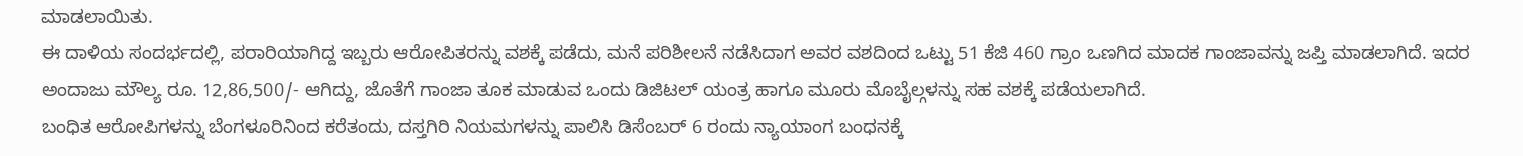ಮಾಡಲಾಯಿತು.
ಈ ದಾಳಿಯ ಸಂದರ್ಭದಲ್ಲಿ, ಪರಾರಿಯಾಗಿದ್ದ ಇಬ್ಬರು ಆರೋಪಿತರನ್ನು ವಶಕ್ಕೆ ಪಡೆದು, ಮನೆ ಪರಿಶೀಲನೆ ನಡೆಸಿದಾಗ ಅವರ ವಶದಿಂದ ಒಟ್ಟು 51 ಕೆಜಿ 460 ಗ್ರಾಂ ಒಣಗಿದ ಮಾದಕ ಗಾಂಜಾವನ್ನು ಜಪ್ತಿ ಮಾಡಲಾಗಿದೆ. ಇದರ ಅಂದಾಜು ಮೌಲ್ಯ ರೂ. 12,86,500/- ಆಗಿದ್ದು, ಜೊತೆಗೆ ಗಾಂಜಾ ತೂಕ ಮಾಡುವ ಒಂದು ಡಿಜಿಟಲ್ ಯಂತ್ರ ಹಾಗೂ ಮೂರು ಮೊಬೈಲ್ಗಳನ್ನು ಸಹ ವಶಕ್ಕೆ ಪಡೆಯಲಾಗಿದೆ.
ಬಂಧಿತ ಆರೋಪಿಗಳನ್ನು ಬೆಂಗಳೂರಿನಿಂದ ಕರೆತಂದು, ದಸ್ತಗಿರಿ ನಿಯಮಗಳನ್ನು ಪಾಲಿಸಿ ಡಿಸೆಂಬರ್ 6 ರಂದು ನ್ಯಾಯಾಂಗ ಬಂಧನಕ್ಕೆ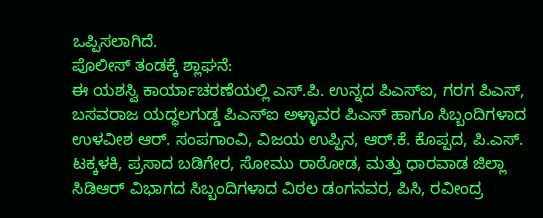ಒಪ್ಪಿಸಲಾಗಿದೆ.
ಪೊಲೀಸ್ ತಂಡಕ್ಕೆ ಶ್ಲಾಘನೆ:
ಈ ಯಶಸ್ವಿ ಕಾರ್ಯಾಚರಣೆಯಲ್ಲಿ ಎಸ್.ಪಿ. ಉನ್ನದ ಪಿಎಸ್ಐ, ಗರಗ ಪಿಎಸ್, ಬಸವರಾಜ ಯದ್ಧಲಗುಡ್ಡ ಪಿಎಸ್ಐ ಅಳ್ಳಾವರ ಪಿಎಸ್ ಹಾಗೂ ಸಿಬ್ಬಂದಿಗಳಾದ ಉಳವೀಶ ಆರ್. ಸಂಪಗಾಂವಿ, ವಿಜಯ ಉಪ್ಪಿನ, ಆರ್.ಕೆ. ಕೊಪ್ಪದ, ಪಿ.ಎಸ್. ಟಕ್ಕಳಕಿ, ಪ್ರಸಾದ ಬಡಿಗೇರ, ಸೋಮು ರಾಠೋಡ, ಮತ್ತು ಧಾರವಾಡ ಜಿಲ್ಲಾ ಸಿಡಿಆರ್ ವಿಭಾಗದ ಸಿಬ್ಬಂದಿಗಳಾದ ವಿಠಲ ಡಂಗನವರ, ಪಿಸಿ, ರವೀಂದ್ರ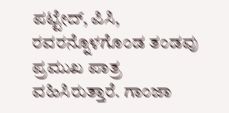ಪಟ್ಟೇದ್, ಪಿಸಿ, ರವರನ್ನೊಳಗೊಂಡ ತಂಡವು ಪ್ರಮುಖ ಪಾತ್ರ ವಹಿಸಿರುತ್ತಾರೆ. ಗಾಂಜಾ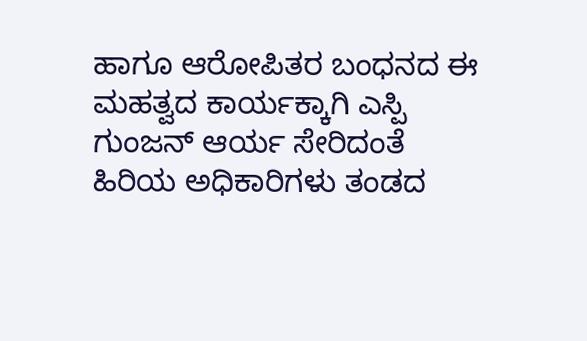ಹಾಗೂ ಆರೋಪಿತರ ಬಂಧನದ ಈ ಮಹತ್ವದ ಕಾರ್ಯಕ್ಕಾಗಿ ಎಸ್ಪಿ ಗುಂಜನ್ ಆರ್ಯ ಸೇರಿದಂತೆ ಹಿರಿಯ ಅಧಿಕಾರಿಗಳು ತಂಡದ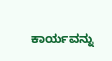ಕಾರ್ಯವನ್ನು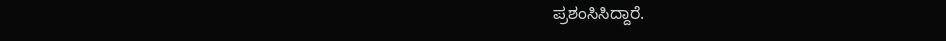ಪ್ರಶಂಸಿಸಿದ್ದಾರೆ.